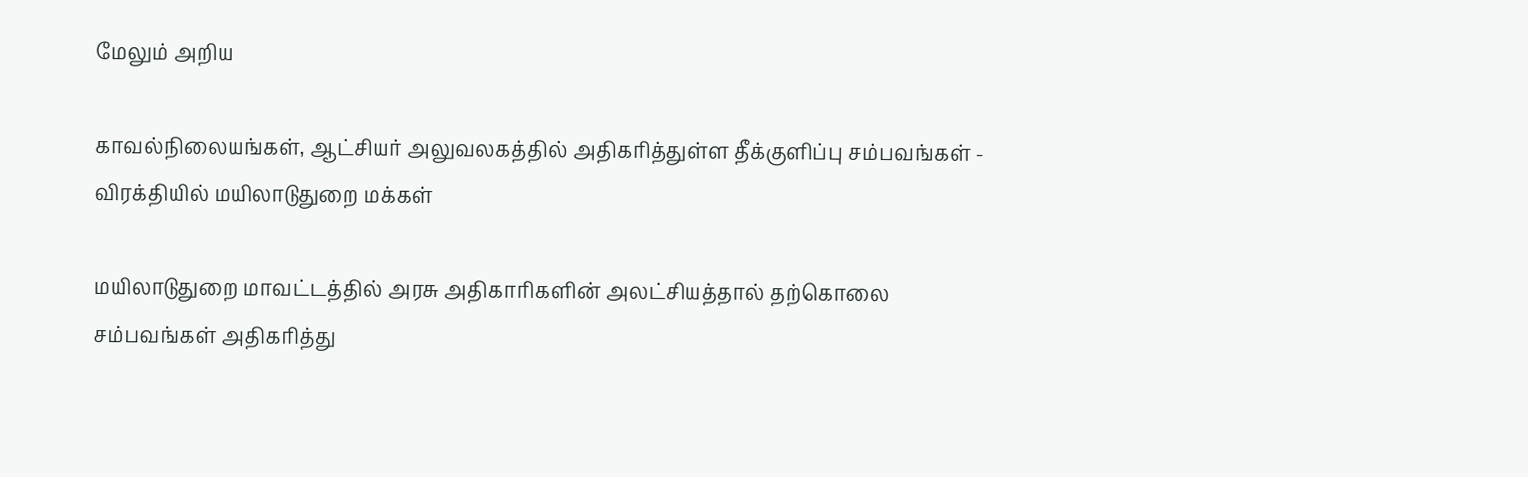மேலும் அறிய

காவல்நிலையங்கள், ஆட்சியர் அலுவலகத்தில் அதிகரித்துள்ள தீக்குளிப்பு சம்பவங்கள் - விரக்தியில் மயிலாடுதுறை மக்கள்

மயிலாடுதுறை மாவட்டத்தில் அரசு அதிகாரிகளின் அலட்சியத்தால் தற்கொலை சம்பவங்கள் அதிகரித்து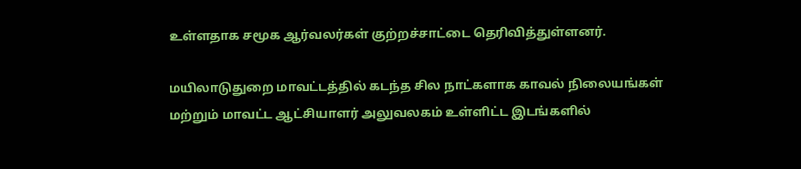உள்ளதாக சமூக ஆர்வலர்கள் குற்றச்சாட்டை தெரிவித்துள்ளனர்.

மயிலாடுதுறை மாவட்டத்தில் கடந்த சில நாட்களாக காவல் நிலையங்கள் மற்றும் மாவட்ட ஆட்சியாளர் அலுவலகம் உள்ளிட்ட இடங்களில்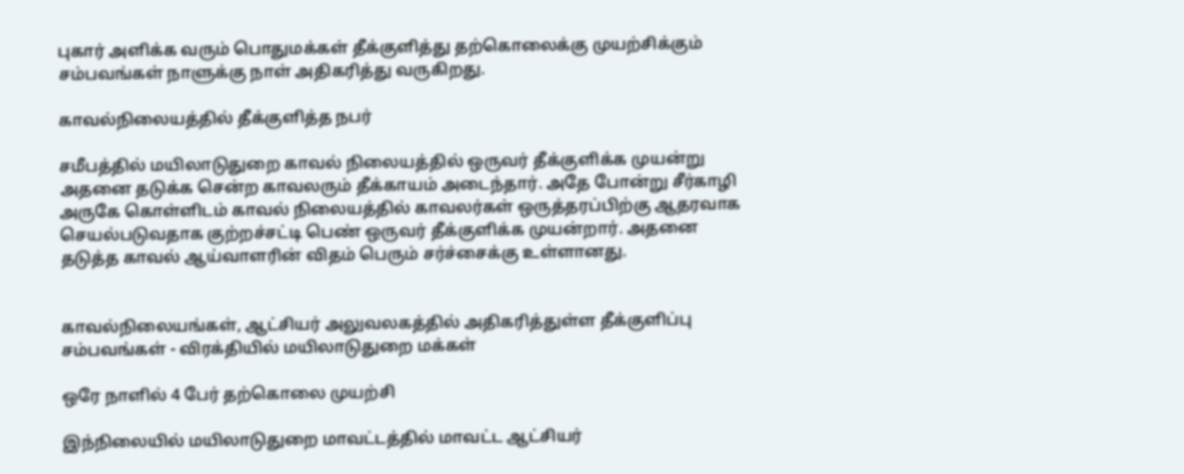புகார் அளிக்க வரும் பொதுமக்கள் தீக்குளித்து தற்கொலைக்கு முயற்சிக்கும் சம்பவங்கள் நாளுக்கு நாள் அதிகரித்து வருகிறது.

காவல்நிலையத்தில் தீக்குளித்த நபர்

சமீபத்தில் மயிலாடுதுறை காவல் நிலையத்தில் ஒருவர் தீக்குளிக்க முயன்று அதனை தடுக்க சென்ற காவலரும் தீக்காயம் அடைந்தார். அதே போன்று சீர்காழி அருகே கொள்ளிடம் காவல் நிலையத்தில் காவலர்கள் ஒருத்தரப்பிற்கு ஆதரவாக செயல்படுவதாக குற்றச்சட்டி பெண் ஒருவர் தீக்குளிக்க முயன்றார். அதனை தடுத்த காவல் ஆய்வாளரின் விதம் பெரும் சர்ச்சைக்கு உள்ளானது.


காவல்நிலையங்கள், ஆட்சியர் அலுவலகத்தில் அதிகரித்துள்ள தீக்குளிப்பு சம்பவங்கள் - விரக்தியில் மயிலாடுதுறை மக்கள்

ஒரே நாளில் 4 பேர் தற்கொலை முயற்சி

இந்நிலையில் மயிலாடுதுறை மாவட்டத்தில் மாவட்ட ஆட்சியர்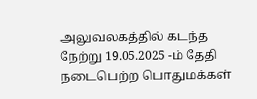அலுவலகத்தில் கடந்த நேற்று 19.05.2025 -ம் தேதி நடைபெற்ற பொதுமக்கள்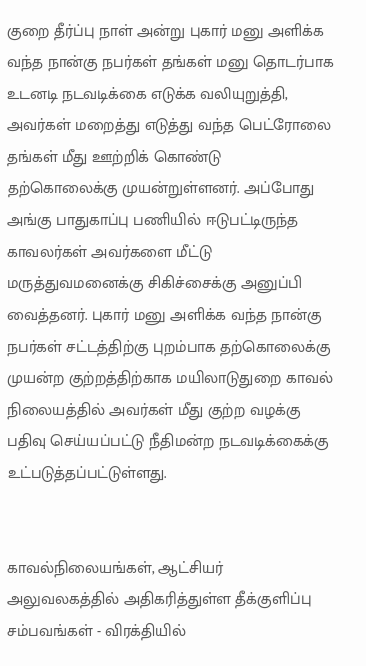குறை தீர்ப்பு நாள் அன்று புகார் மனு அளிக்க வந்த நான்கு நபர்கள் தங்கள் மனு தொடர்பாக உடனடி நடவடிக்கை எடுக்க வலியுறுத்தி, அவர்கள் மறைத்து எடுத்து வந்த பெட்ரோலை தங்கள் மீது ஊற்றிக் கொண்டு தற்கொலைக்கு முயன்றுள்ளனர். அப்போது அங்கு பாதுகாப்பு பணியில் ஈடுபட்டிருந்த காவலர்கள் அவர்களை மீட்டு மருத்துவமனைக்கு சிகிச்சைக்கு அனுப்பி வைத்தனர். புகார் மனு அளிக்க வந்த நான்கு நபர்கள் சட்டத்திற்கு புறம்பாக தற்கொலைக்கு முயன்ற குற்றத்திற்காக மயிலாடுதுறை காவல் நிலையத்தில் அவர்கள் மீது குற்ற வழக்கு பதிவு செய்யப்பட்டு நீதிமன்ற நடவடிக்கைக்கு உட்படுத்தப்பட்டுள்ளது.


காவல்நிலையங்கள், ஆட்சியர் அலுவலகத்தில் அதிகரித்துள்ள தீக்குளிப்பு சம்பவங்கள் - விரக்தியில்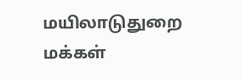மயிலாடுதுறை மக்கள்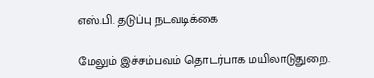எஸ்.பி. தடுப்பு நடவடிக்கை

மேலும் இச்சம்பவம் தொடர்பாக மயிலாடுதுறை.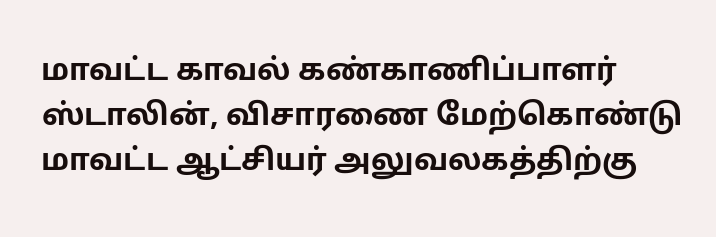மாவட்ட காவல் கண்காணிப்பாளர் ஸ்டாலின், விசாரணை மேற்கொண்டு மாவட்ட ஆட்சியர் அலுவலகத்திற்கு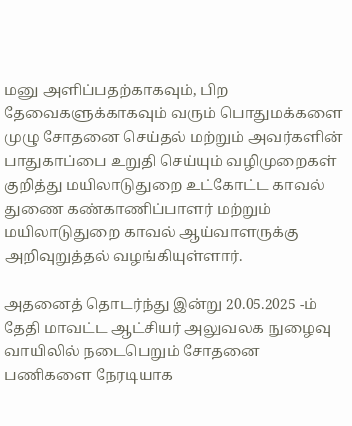மனு அளிப்பதற்காகவும், பிற தேவைகளுக்காகவும் வரும் பொதுமக்களை முழு சோதனை செய்தல் மற்றும் அவர்களின் பாதுகாப்பை உறுதி செய்யும் வழிமுறைகள் குறித்து மயிலாடுதுறை உட்கோட்ட காவல் துணை கண்காணிப்பாளர் மற்றும் மயிலாடுதுறை காவல் ஆய்வாளருக்கு அறிவுறுத்தல் வழங்கியுள்ளார்.

அதனைத் தொடர்ந்து இன்று 20.05.2025 -ம் தேதி மாவட்ட ஆட்சியர் அலுவலக நுழைவு வாயிலில் நடைபெறும் சோதனை பணிகளை நேரடியாக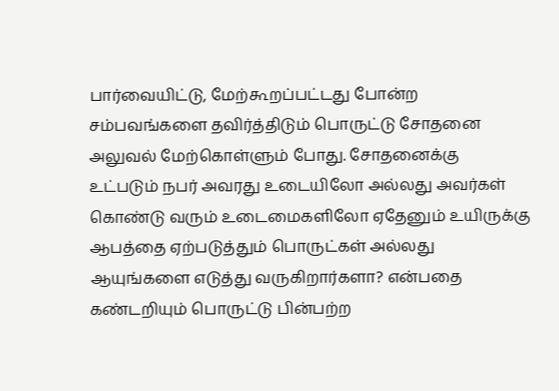பார்வையிட்டு, மேற்கூறப்பட்டது போன்ற சம்பவங்களை தவிர்த்திடும் பொருட்டு சோதனை அலுவல் மேற்கொள்ளும் போது. சோதனைக்கு உட்படும் நபர் அவரது உடையிலோ அல்லது அவர்கள் கொண்டு வரும் உடைமைகளிலோ ஏதேனும் உயிருக்கு ஆபத்தை ஏற்படுத்தும் பொருட்கள் அல்லது ஆயுங்களை எடுத்து வருகிறார்களா? என்பதை கண்டறியும் பொருட்டு பின்பற்ற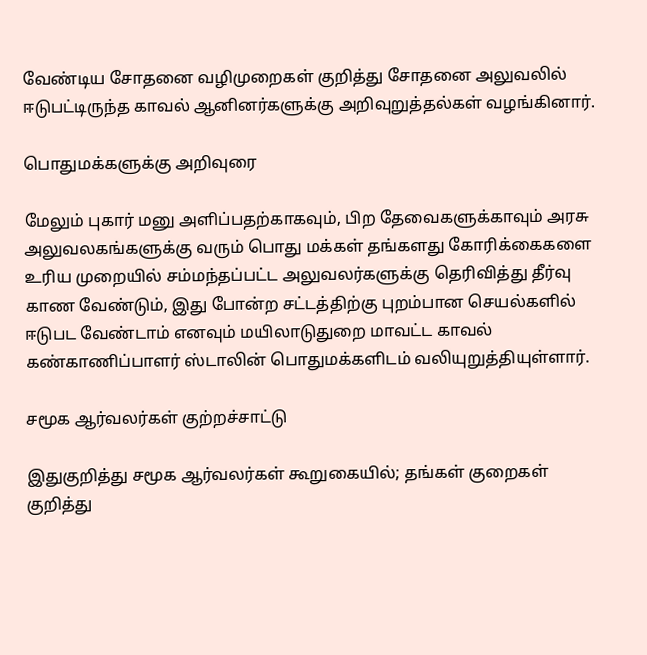வேண்டிய சோதனை வழிமுறைகள் குறித்து சோதனை அலுவலில் ஈடுபட்டிருந்த காவல் ஆனினர்களுக்கு அறிவுறுத்தல்கள் வழங்கினார்.

பொதுமக்களுக்கு அறிவுரை

மேலும் புகார் மனு அளிப்பதற்காகவும், பிற தேவைகளுக்காவும் அரசு அலுவலகங்களுக்கு வரும் பொது மக்கள் தங்களது கோரிக்கைகளை உரிய முறையில் சம்மந்தப்பட்ட அலுவலர்களுக்கு தெரிவித்து தீர்வு காண வேண்டும், இது போன்ற சட்டத்திற்கு புறம்பான செயல்களில் ஈடுபட வேண்டாம் எனவும் மயிலாடுதுறை மாவட்ட காவல் கண்காணிப்பாளர் ஸ்டாலின் பொதுமக்களிடம் வலியுறுத்தியுள்ளார்.

சமூக ஆர்வலர்கள் குற்றச்சாட்டு

இதுகுறித்து சமூக ஆர்வலர்கள் கூறுகையில்; தங்கள் குறைகள் குறித்து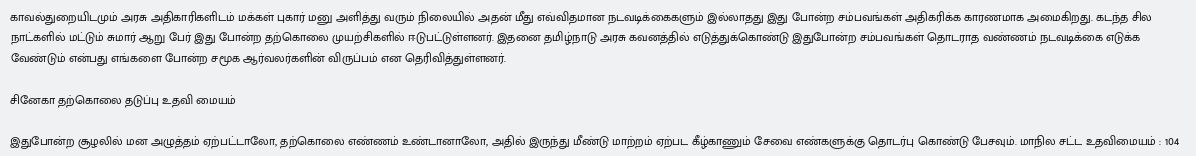காவல்துறையிடமும் அரசு அதிகாரிகளிடம் மக்கள் புகார் மனு அளித்து வரும் நிலையில் அதன் மீது எவ்விதமான நடவடிக்கைகளும் இல்லாதது இது போன்ற சம்பவங்கள் அதிகரிக்க காரணமாக அமைகிறது. கடந்த சில நாட்களில் மட்டும் சுமார் ஆறு பேர் இது போன்ற தற்கொலை முயற்சிகளில் ஈடுபட்டுள்ளனர். இதனை தமிழ்நாடு அரசு கவனத்தில் எடுத்துக்கொண்டு இதுபோன்ற சம்பவங்கள் தொடராத வண்ணம் நடவடிக்கை எடுக்க வேண்டும் என்பது எங்களை போன்ற சமூக ஆர்வலர்களின் விருப்பம் என தெரிவித்துள்ளனர்.

சினேகா தற்கொலை தடுப்பு உதவி மையம்

இதுபோன்ற சூழலில் மன அழுத்தம் ஏற்பட்டாலோ, தற்கொலை எண்ணம் உண்டானாலோ, அதில் இருந்து மீண்டு மாற்றம் ஏற்பட கீழ்காணும் சேவை எண்களுக்கு தொடர்பு கொண்டு பேசவும். மாநில சட்ட உதவிமையம் : 104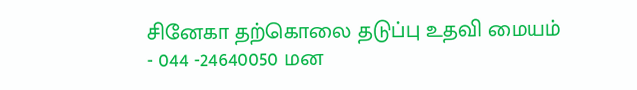சினேகா தற்கொலை தடுப்பு உதவி மையம் - 044 -24640050 மன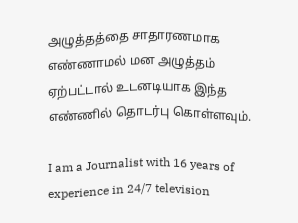அழுத்தத்தை சாதாரணமாக எண்ணாமல் மன அழுத்தம் ஏற்பட்டால் உடனடியாக இந்த எண்ணில் தொடர்பு கொள்ளவும்.

I am a Journalist with 16 years of experience in 24/7 television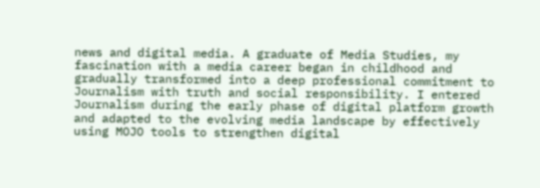news and digital media. A graduate of Media Studies, my fascination with a media career began in childhood and gradually transformed into a deep professional commitment to Journalism with truth and social responsibility. I entered Journalism during the early phase of digital platform growth and adapted to the evolving media landscape by effectively using MOJO tools to strengthen digital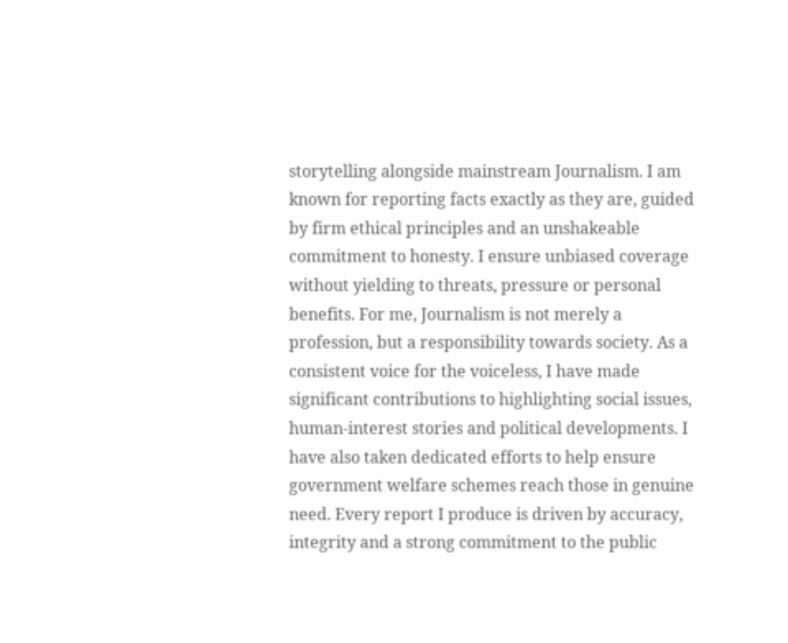storytelling alongside mainstream Journalism. I am known for reporting facts exactly as they are, guided by firm ethical principles and an unshakeable commitment to honesty. I ensure unbiased coverage without yielding to threats, pressure or personal benefits. For me, Journalism is not merely a profession, but a responsibility towards society. As a consistent voice for the voiceless, I have made significant contributions to highlighting social issues, human-interest stories and political developments. I have also taken dedicated efforts to help ensure government welfare schemes reach those in genuine need. Every report I produce is driven by accuracy, integrity and a strong commitment to the public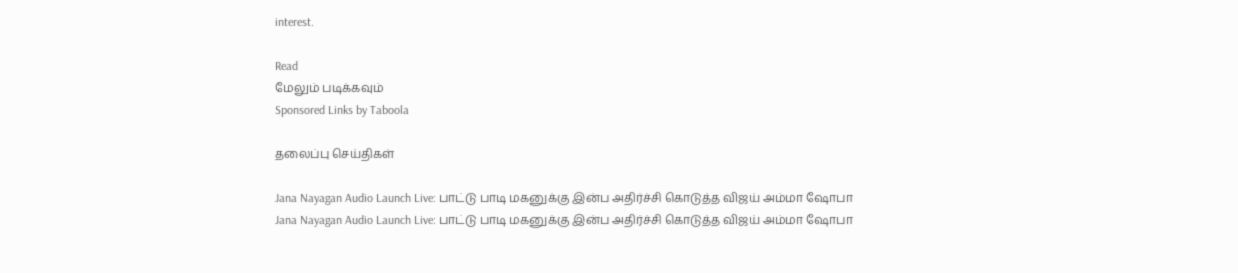interest.

Read
மேலும் படிக்கவும்
Sponsored Links by Taboola

தலைப்பு செய்திகள்

Jana Nayagan Audio Launch Live: பாட்டு பாடி மகனுக்கு இன்ப அதிர்ச்சி கொடுத்த விஜய் அம்மா ஷோபா
Jana Nayagan Audio Launch Live: பாட்டு பாடி மகனுக்கு இன்ப அதிர்ச்சி கொடுத்த விஜய் அம்மா ஷோபா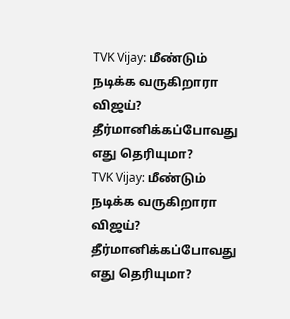TVK Vijay: மீண்டும் நடிக்க வருகிறாரா விஜய்? தீர்மானிக்கப்போவது எது தெரியுமா?
TVK Vijay: மீண்டும் நடிக்க வருகிறாரா விஜய்? தீர்மானிக்கப்போவது எது தெரியுமா?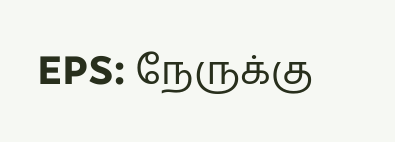EPS: நேருக்கு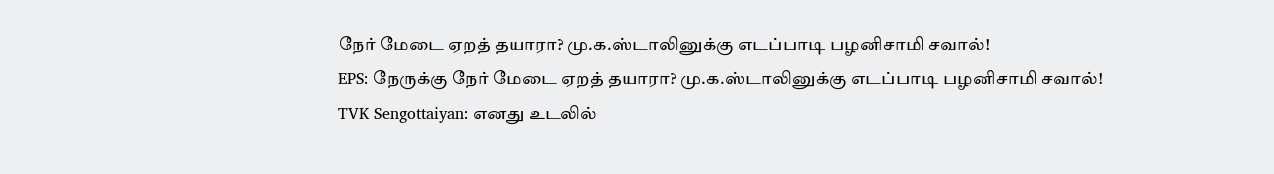நேர் மேடை ஏறத் தயாரா? மு.க.ஸ்டாலினுக்கு எடப்பாடி பழனிசாமி சவால்!
EPS: நேருக்கு நேர் மேடை ஏறத் தயாரா? மு.க.ஸ்டாலினுக்கு எடப்பாடி பழனிசாமி சவால்!
TVK Sengottaiyan: எனது உடலில்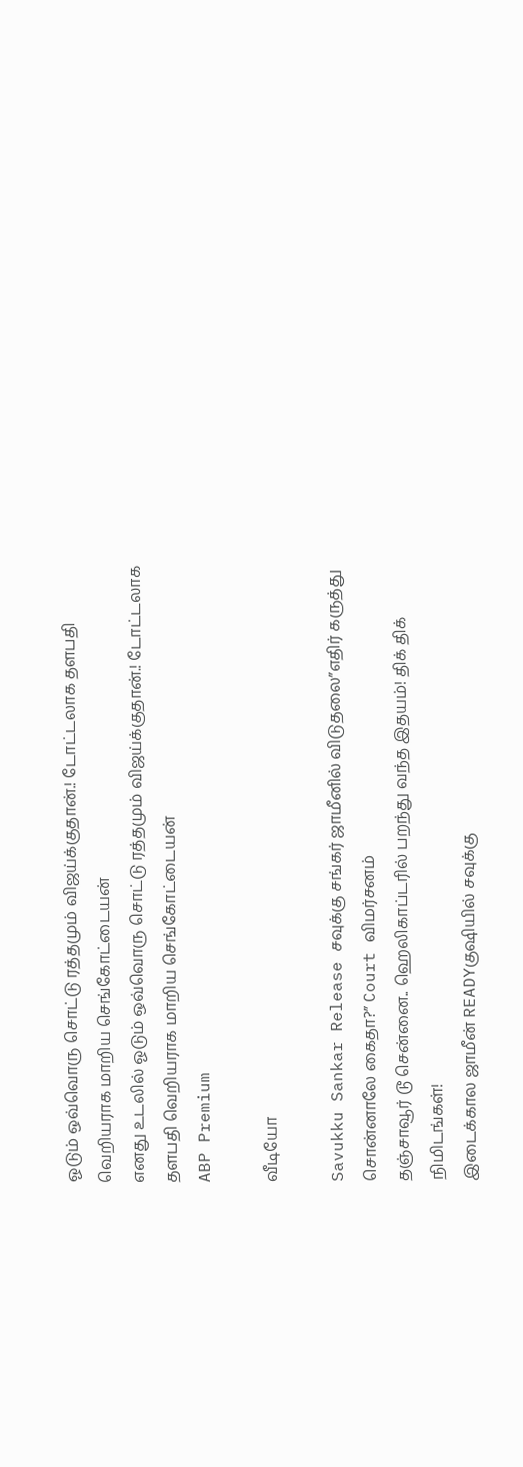ஓடும் ஒவ்வொரு சொட்டு ரத்தமும் விஜய்க்குதான்.! டோட்டலாக தளபதி வெறியராக மாறிய செங்கோட்டையன்
எனது உடலில் ஓடும் ஒவ்வொரு சொட்டு ரத்தமும் விஜய்க்குதான்.! டோட்டலாக தளபதி வெறியராக மாறிய செங்கோட்டையன்
ABP Premium

வீடியோ

Savukku Sankar Release சவுக்கு சங்கர் ஜாமீனில் விடுதலை”எதிர் கருத்து சொன்னாலே கைதா?” Court விமர்சனம்
தஞ்சாவூர் டூ சென்னை.. ஹெலிகாப்டரில் பறந்து வந்த இதயம்! திக் திக் நிமிடங்கள்!
இடைக்கால ஜாமீன் READYகுஷியில் சவுக்கு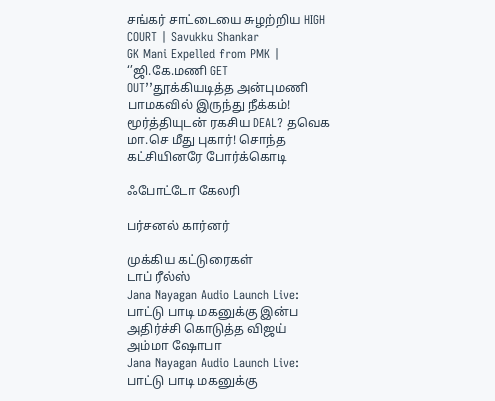சங்கர் சாட்டையை சுழற்றிய HIGH COURT | Savukku Shankar
GK Mani Expelled from PMK | ‘’ஜி.கே.மணி GET OUT’’தூக்கியடித்த அன்புமணி பாமகவில் இருந்து நீக்கம்!
மூர்த்தியுடன் ரகசிய DEAL? தவெக மா.செ மீது புகார்! சொந்த கட்சியினரே போர்க்கொடி

ஃபோட்டோ கேலரி

பர்சனல் கார்னர்

முக்கிய கட்டுரைகள்
டாப் ரீல்ஸ்
Jana Nayagan Audio Launch Live: பாட்டு பாடி மகனுக்கு இன்ப அதிர்ச்சி கொடுத்த விஜய் அம்மா ஷோபா
Jana Nayagan Audio Launch Live: பாட்டு பாடி மகனுக்கு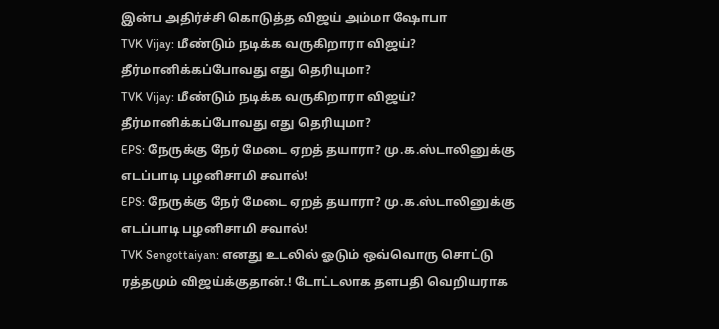இன்ப அதிர்ச்சி கொடுத்த விஜய் அம்மா ஷோபா
TVK Vijay: மீண்டும் நடிக்க வருகிறாரா விஜய்? தீர்மானிக்கப்போவது எது தெரியுமா?
TVK Vijay: மீண்டும் நடிக்க வருகிறாரா விஜய்? தீர்மானிக்கப்போவது எது தெரியுமா?
EPS: நேருக்கு நேர் மேடை ஏறத் தயாரா? மு.க.ஸ்டாலினுக்கு எடப்பாடி பழனிசாமி சவால்!
EPS: நேருக்கு நேர் மேடை ஏறத் தயாரா? மு.க.ஸ்டாலினுக்கு எடப்பாடி பழனிசாமி சவால்!
TVK Sengottaiyan: எனது உடலில் ஓடும் ஒவ்வொரு சொட்டு ரத்தமும் விஜய்க்குதான்.! டோட்டலாக தளபதி வெறியராக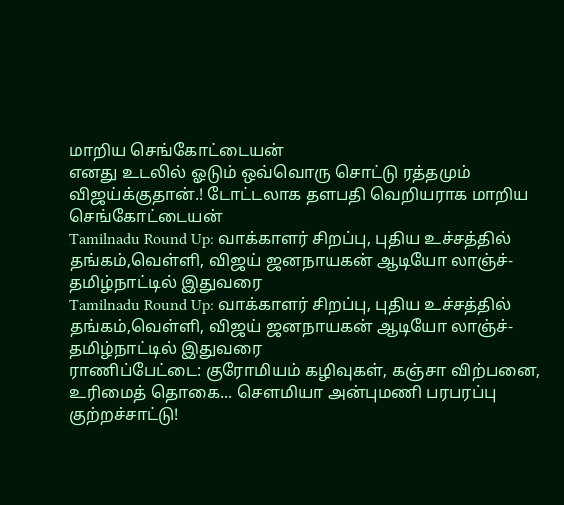மாறிய செங்கோட்டையன்
எனது உடலில் ஓடும் ஒவ்வொரு சொட்டு ரத்தமும் விஜய்க்குதான்.! டோட்டலாக தளபதி வெறியராக மாறிய செங்கோட்டையன்
Tamilnadu Round Up: வாக்காளர் சிறப்பு, புதிய உச்சத்தில் தங்கம்,வெள்ளி, விஜய் ஜனநாயகன் ஆடியோ லாஞ்ச்- தமிழ்நாட்டில் இதுவரை
Tamilnadu Round Up: வாக்காளர் சிறப்பு, புதிய உச்சத்தில் தங்கம்,வெள்ளி, விஜய் ஜனநாயகன் ஆடியோ லாஞ்ச்- தமிழ்நாட்டில் இதுவரை
ராணிப்பேட்டை: குரோமியம் கழிவுகள், கஞ்சா விற்பனை, உரிமைத் தொகை... சௌமியா அன்புமணி பரபரப்பு குற்றச்சாட்டு!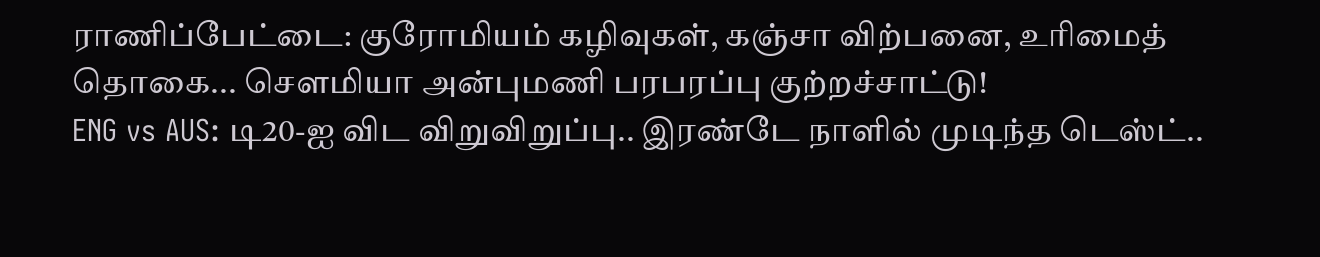ராணிப்பேட்டை: குரோமியம் கழிவுகள், கஞ்சா விற்பனை, உரிமைத் தொகை... சௌமியா அன்புமணி பரபரப்பு குற்றச்சாட்டு!
ENG vs AUS: டி20-ஐ விட விறுவிறுப்பு.. இரண்டே நாளில் முடிந்த டெஸ்ட்..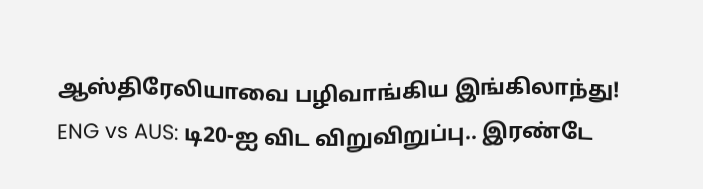ஆஸ்திரேலியாவை பழிவாங்கிய இங்கிலாந்து!
ENG vs AUS: டி20-ஐ விட விறுவிறுப்பு.. இரண்டே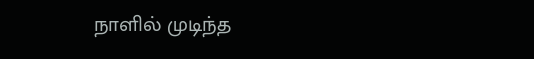நாளில் முடிந்த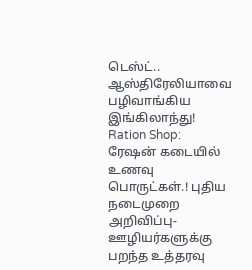டெஸ்ட்.. ஆஸ்திரேலியாவை பழிவாங்கிய இங்கிலாந்து!
Ration Shop: ரேஷன் கடையில் உணவு பொருட்கள்.! புதிய நடைமுறை அறிவிப்பு- ஊழியர்களுக்கு பறந்த உத்தரவு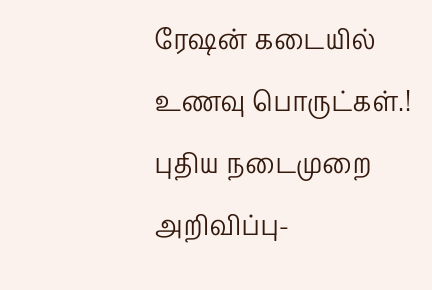ரேஷன் கடையில் உணவு பொருட்கள்.! புதிய நடைமுறை அறிவிப்பு-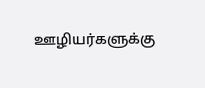ஊழியர்களுக்கு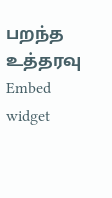பறந்த உத்தரவு
Embed widget